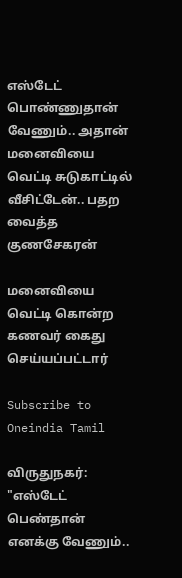எஸ்டேட் பொண்ணுதான் வேணும்.. அதான் மனைவியை வெட்டி சுடுகாட்டில் வீசிட்டேன்.. பதற வைத்த குணசேகரன்

மனைவியை வெட்டி கொன்ற கணவர் கைது செய்யப்பட்டார்

Subscribe to Oneindia Tamil

விருதுநகர்: "எஸ்டேட் பெண்தான் எனக்கு வேணும்..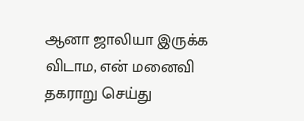ஆனா ஜாலியா இருக்க விடாம, என் மனைவி தகராறு செய்து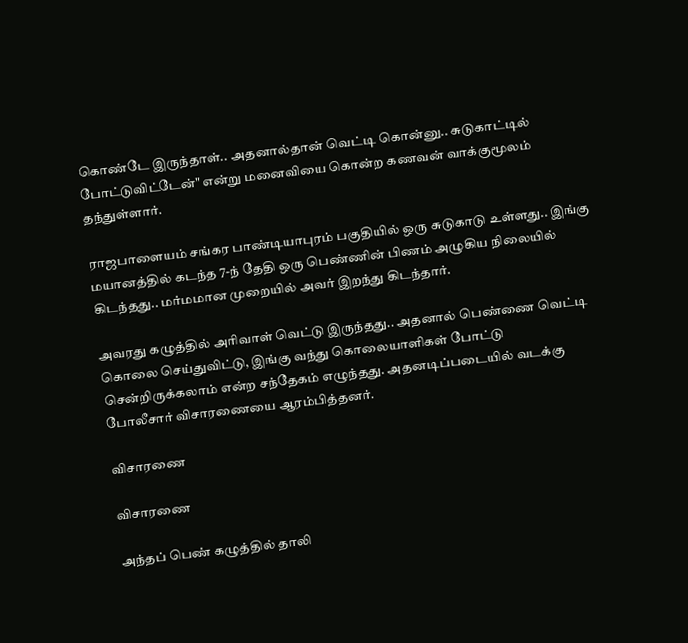கொண்டே இருந்தாள்.. அதனால்தான் வெட்டி கொன்னு.. சுடுகாட்டில் போட்டுவிட்டேன்" என்று மனைவியை கொன்ற கணவன் வாக்குமூலம் தந்துள்ளார்.

ராஜபாளையம் சங்கர பாண்டியாபுரம் பகுதியில் ஒரு சுடுகாடு உள்ளது.. இங்கு மயானத்தில் கடந்த 7-ந் தேதி ஒரு பெண்ணின் பிணம் அழுகிய நிலையில் கிடந்தது.. மர்மமான முறையில் அவர் இறந்து கிடந்தார்.

அவரது கழுத்தில் அரிவாள் வெட்டு இருந்தது.. அதனால் பெண்ணை வெட்டி கொலை செய்துவிட்டு, இங்கு வந்து கொலையாளிகள் போட்டு சென்றிருக்கலாம் என்ற சந்தேகம் எழுந்தது. அதனடிப்படையில் வடக்கு போலீசார் விசாரணையை ஆரம்பித்தனர்.

விசாரணை

விசாரணை

அந்தப் பெண் கழுத்தில் தாலி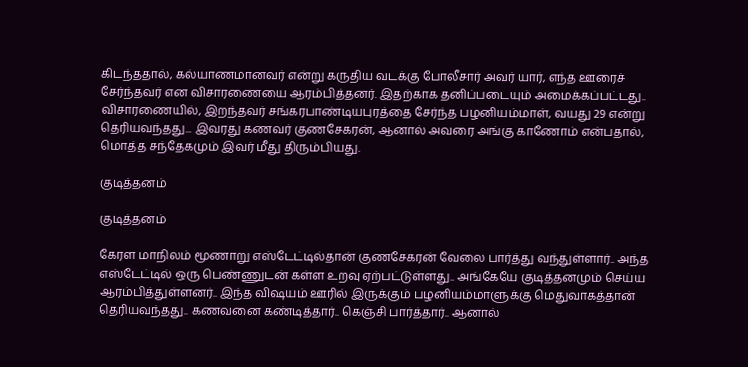கிடந்ததால், கல்யாணமானவர் என்று கருதிய வடக்கு போலீசார் அவர் யார், எந்த ஊரைச் சேர்ந்தவர் என விசாரணையை ஆரம்பித்தனர். இதற்காக தனிப்படையும் அமைக்கப்பட்டது.. விசாரணையில், இறந்தவர் சங்கரபாண்டியபுரத்தை சேர்ந்த பழனியம்மாள், வயது 29 என்று தெரியவந்தது... இவரது கணவர் குணசேகரன், ஆனால் அவரை அங்கு காணோம் என்பதால், மொத்த சந்தேகமும் இவர் மீது திரும்பியது.

குடித்தனம்

குடித்தனம்

கேரள மாநிலம் மூணாறு எஸ்டேட்டில்தான் குணசேகரன் வேலை பார்த்து வந்துள்ளார்.. அந்த எஸ்டேட்டில் ஒரு பெண்ணுடன் கள்ள உறவு ஏற்பட்டுள்ளது.. அங்கேயே குடித்தனமும் செய்ய ஆரம்பித்துள்ளனர்.. இந்த விஷயம் ஊரில் இருக்கும் பழனியம்மாளுக்கு மெதுவாகத்தான் தெரியவந்தது.. கணவனை கண்டித்தார்.. கெஞ்சி பார்த்தார்.. ஆனால்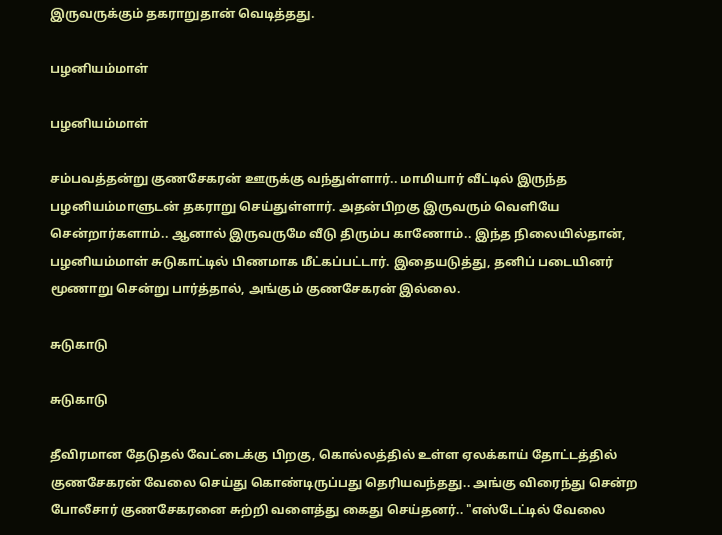இருவருக்கும் தகராறுதான் வெடித்தது.

பழனியம்மாள்

பழனியம்மாள்

சம்பவத்தன்று குணசேகரன் ஊருக்கு வந்துள்ளார்.. மாமியார் வீட்டில் இருந்த பழனியம்மாளுடன் தகராறு செய்துள்ளார். அதன்பிறகு இருவரும் வெளியே சென்றார்களாம்.. ஆனால் இருவருமே வீடு திரும்ப காணோம்.. இந்த நிலையில்தான், பழனியம்மாள் சுடுகாட்டில் பிணமாக மீட்கப்பட்டார். இதையடுத்து, தனிப் படையினர் மூணாறு சென்று பார்த்தால், அங்கும் குணசேகரன் இல்லை.

சுடுகாடு

சுடுகாடு

தீவிரமான தேடுதல் வேட்டைக்கு பிறகு, கொல்லத்தில் உள்ள ஏலக்காய் தோட்டத்தில் குணசேகரன் வேலை செய்து கொண்டிருப்பது தெரியவந்தது.. அங்கு விரைந்து சென்ற போலீசார் குணசேகரனை சுற்றி வளைத்து கைது செய்தனர்.. "எஸ்டேட்டில் வேலை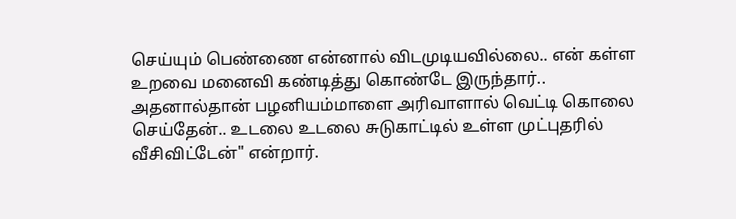செய்யும் பெண்ணை என்னால் விடமுடியவில்லை.. என் கள்ள உறவை மனைவி கண்டித்து கொண்டே இருந்தார்.. அதனால்தான் பழனியம்மாளை அரிவாளால் வெட்டி கொலை செய்தேன்.. உடலை உடலை சுடுகாட்டில் உள்ள முட்புதரில் வீசிவிட்டேன்" என்றார்.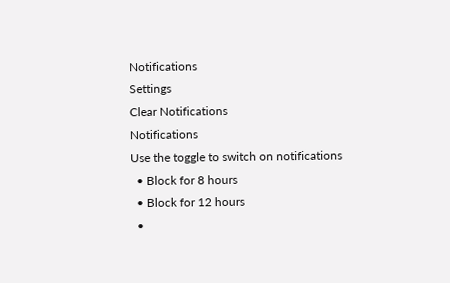Notifications
Settings
Clear Notifications
Notifications
Use the toggle to switch on notifications
  • Block for 8 hours
  • Block for 12 hours
  •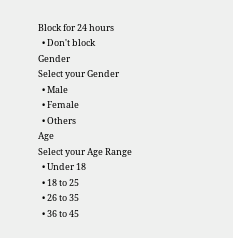Block for 24 hours
  • Don't block
Gender
Select your Gender
  • Male
  • Female
  • Others
Age
Select your Age Range
  • Under 18
  • 18 to 25
  • 26 to 35
  • 36 to 45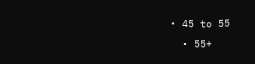• 45 to 55
  • 55+